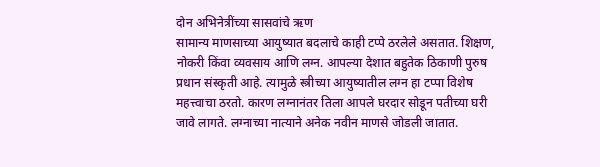दोन अभिनेत्रींच्या सासवांचे ऋण
सामान्य माणसाच्या आयुष्यात बदलाचे काही टप्पे ठरलेले असतात. शिक्षण, नोकरी किंवा व्यवसाय आणि लग्न. आपल्या देशात बहुतेक ठिकाणी पुरुष प्रधान संस्कृती आहे. त्यामुळे स्त्रीच्या आयुष्यातील लग्न हा टप्पा विशेष महत्त्वाचा ठरतो. कारण लग्नानंतर तिला आपले घरदार सोडून पतीच्या घरी जावे लागते. लग्नाच्या नात्याने अनेक नवीन माणसे जोडली जातात.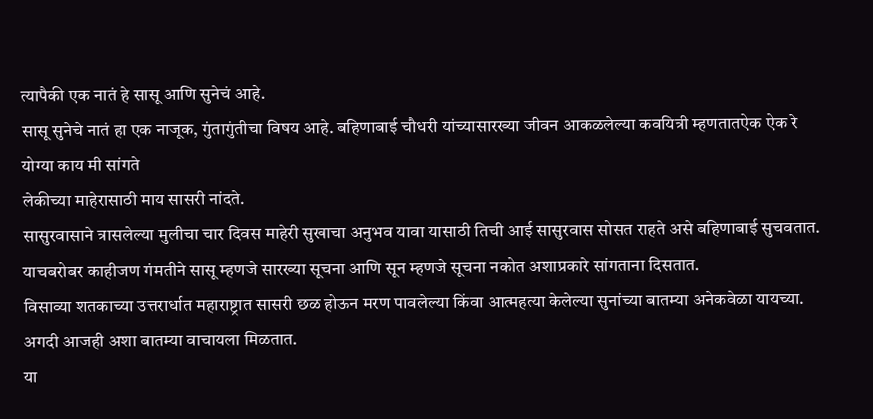त्यापैकी एक नातं हे सासू आणि सुनेचं आहे.
सासू सुनेचे नातं हा एक नाजूक, गुंतागुंतीचा विषय आहे. बहिणाबाई चौधरी यांच्यासारख्या जीवन आकळलेल्या कवयित्री म्हणतातऐक ऐक रे योग्या काय मी सांगते
लेकीच्या माहेरासाठी माय सासरी नांदते.
सासुरवासाने त्रासलेल्या मुलीचा चार दिवस माहेरी सुखाचा अनुभव यावा यासाठी तिची आई सासुरवास सोसत राहते असे बहिणाबाई सुचवतात. याचबरोबर काहीजण गंमतीने सासू म्हणजे सारख्या सूचना आणि सून म्हणजे सूचना नकोत अशाप्रकारे सांगताना दिसतात.
विसाव्या शतकाच्या उत्तरार्धात महाराष्ट्रात सासरी छळ होऊन मरण पावलेल्या किंवा आत्महत्या केलेल्या सुनांच्या बातम्या अनेकवेळा यायच्या. अगदी आजही अशा बातम्या वाचायला मिळतात.
या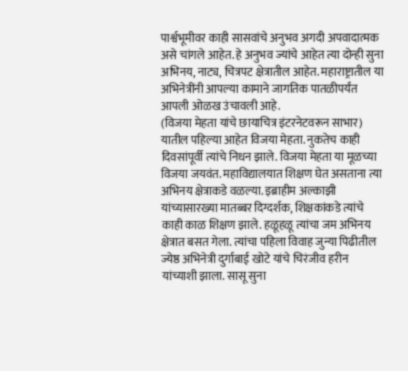पार्श्वभूमीवर काही सासवांचे अनुभव अगदी अपवादात्मक असे चांगले आहेत. हे अनुभव ज्यांचे आहेत त्या दोन्ही सुना अभिनय, नाट्य, चित्रपट क्षेत्रातील आहेत. महाराष्ट्रातील या अभिनेत्रींनी आपल्या कामाने जागतिक पातळीपर्यंत आपली ओळख उंचावली आहे.
(विजया मेहता यांचे छायाचित्र इंटरनेटवरून साभार)
यातील पहिल्या आहेत विजया मेहता. नुकतेच काही दिवसांपूर्वी त्यांचे निधन झाले. विजया मेहता या मूळच्या विजया जयवंत. महाविद्यालयात शिक्षण घेत असताना त्या अभिनय क्षेत्राकडे वळल्या. इब्राहीम अल्काझी यांच्यासारख्या मातब्बर दिग्दर्शक, शिक्षकांकडे त्यांचे काही काळ शिक्षण झाले. हळूहळू त्यांचा जम अभिनय क्षेत्रात बसत गेला. त्यांचा पहिला विवाह जुन्या पिढीतील ज्येष्ठ अभिनेत्री दुर्गाबाई खोटे यांचे चिरंजीव हरीन यांच्याशी झाला. सासू सुना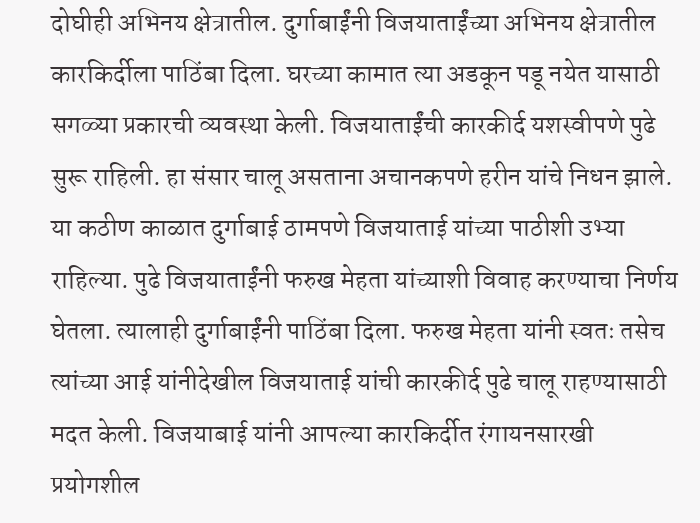दोघीही अभिनय क्षेत्रातील. दुर्गाबाईंनी विजयाताईंच्या अभिनय क्षेत्रातील कारकिर्दीला पाठिंबा दिला. घरच्या कामात त्या अडकून पडू नयेत यासाठी सगळ्या प्रकारची व्यवस्था केली. विजयाताईंची कारकीर्द यशस्वीपणे पुढे सुरू राहिली. हा संसार चालू असताना अचानकपणे हरीन यांचे निधन झाले. या कठीण काळात दुर्गाबाई ठामपणे विजयाताई यांच्या पाठीशी उभ्या राहिल्या. पुढे विजयाताईंनी फरुख मेहता यांच्याशी विवाह करण्याचा निर्णय घेतला. त्यालाही दुर्गाबाईंनी पाठिंबा दिला. फरुख मेहता यांनी स्वतः तसेच त्यांच्या आई यांनीदेखील विजयाताई यांची कारकीर्द पुढे चालू राहण्यासाठी मदत केली. विजयाबाई यांनी आपल्या कारकिर्दीत रंगायनसारखी प्रयोगशील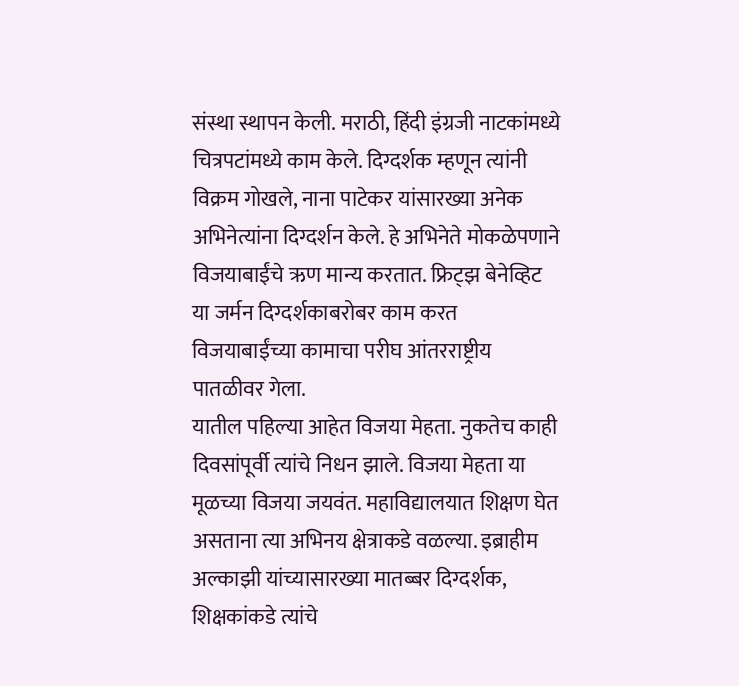संस्था स्थापन केली. मराठी, हिंदी इंग्रजी नाटकांमध्ये चित्रपटांमध्ये काम केले. दिग्दर्शक म्हणून त्यांनी विक्रम गोखले, नाना पाटेकर यांसारख्या अनेक अभिनेत्यांना दिग्दर्शन केले. हे अभिनेते मोकळेपणाने विजयाबाईंचे ऋण मान्य करतात. फ्रिट्झ बेनेव्हिट या जर्मन दिग्दर्शकाबरोबर काम करत विजयाबाईंच्या कामाचा परीघ आंतरराष्ट्रीय पातळीवर गेला.
यातील पहिल्या आहेत विजया मेहता. नुकतेच काही दिवसांपूर्वी त्यांचे निधन झाले. विजया मेहता या मूळच्या विजया जयवंत. महाविद्यालयात शिक्षण घेत असताना त्या अभिनय क्षेत्राकडे वळल्या. इब्राहीम अल्काझी यांच्यासारख्या मातब्बर दिग्दर्शक, शिक्षकांकडे त्यांचे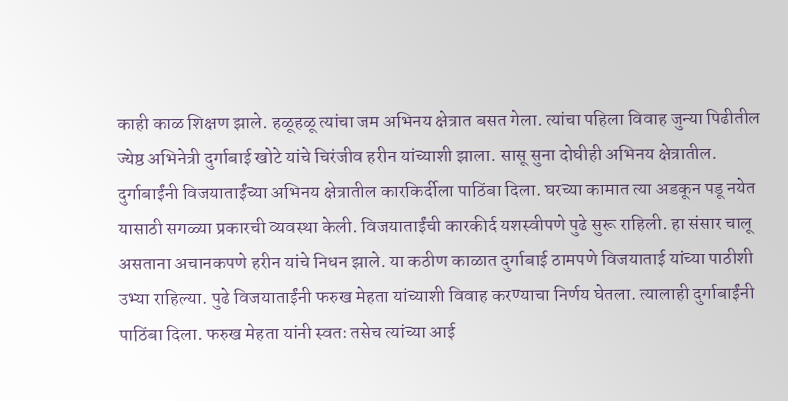काही काळ शिक्षण झाले. हळूहळू त्यांचा जम अभिनय क्षेत्रात बसत गेला. त्यांचा पहिला विवाह जुन्या पिढीतील ज्येष्ठ अभिनेत्री दुर्गाबाई खोटे यांचे चिरंजीव हरीन यांच्याशी झाला. सासू सुना दोघीही अभिनय क्षेत्रातील. दुर्गाबाईंनी विजयाताईंच्या अभिनय क्षेत्रातील कारकिर्दीला पाठिंबा दिला. घरच्या कामात त्या अडकून पडू नयेत यासाठी सगळ्या प्रकारची व्यवस्था केली. विजयाताईंची कारकीर्द यशस्वीपणे पुढे सुरू राहिली. हा संसार चालू असताना अचानकपणे हरीन यांचे निधन झाले. या कठीण काळात दुर्गाबाई ठामपणे विजयाताई यांच्या पाठीशी उभ्या राहिल्या. पुढे विजयाताईंनी फरुख मेहता यांच्याशी विवाह करण्याचा निर्णय घेतला. त्यालाही दुर्गाबाईंनी पाठिंबा दिला. फरुख मेहता यांनी स्वतः तसेच त्यांच्या आई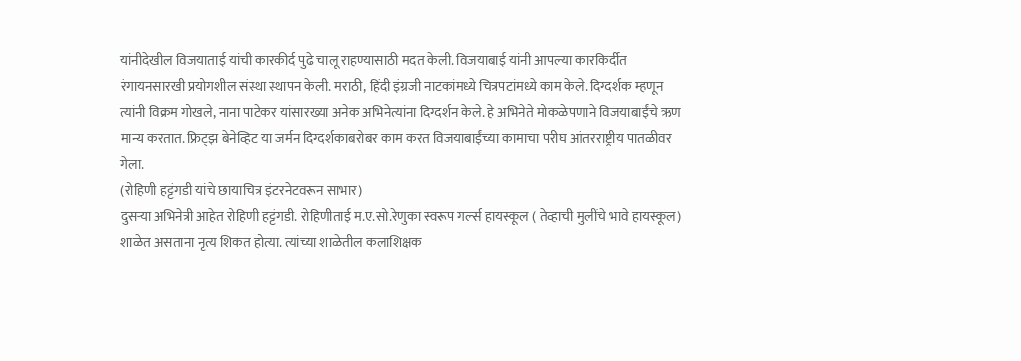यांनीदेखील विजयाताई यांची कारकीर्द पुढे चालू राहण्यासाठी मदत केली. विजयाबाई यांनी आपल्या कारकिर्दीत रंगायनसारखी प्रयोगशील संस्था स्थापन केली. मराठी, हिंदी इंग्रजी नाटकांमध्ये चित्रपटांमध्ये काम केले. दिग्दर्शक म्हणून त्यांनी विक्रम गोखले, नाना पाटेकर यांसारख्या अनेक अभिनेत्यांना दिग्दर्शन केले. हे अभिनेते मोकळेपणाने विजयाबाईंचे ऋण मान्य करतात. फ्रिट्झ बेनेव्हिट या जर्मन दिग्दर्शकाबरोबर काम करत विजयाबाईंच्या कामाचा परीघ आंतरराष्ट्रीय पातळीवर गेला.
(रोहिणी हट्टंगडी यांचे छायाचित्र इंटरनेटवरून साभार)
दुसऱ्या अभिनेत्री आहेत रोहिणी हट्टंगडी. रोहिणीताई म.ए.सो.रेणुका स्वरूप गर्ल्स हायस्कूल ( तेव्हाची मुलींचे भावे हायस्कूल) शाळेत असताना नृत्य शिकत होत्या. त्यांच्या शाळेतील कलाशिक्षक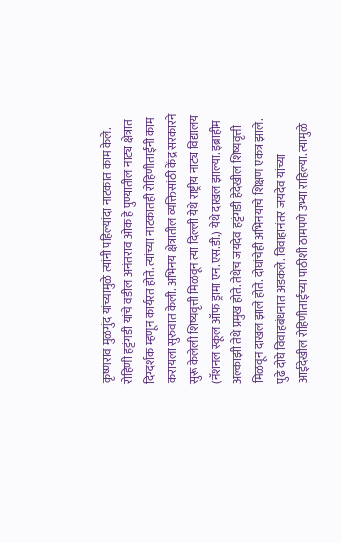कृष्णराव मुळगुंद यांच्यामुळे त्यांनी पहिल्यांदा नाटकात काम केले. रोहिणी हट्टंगडी यांचे वडील अनंतराव ओक हे पुण्यातील नाट्य क्षेत्रात दिग्दर्शक म्हणून कार्यरत होते. त्यांच्या नाटकातही रोहिणीताईंनी काम करायला सुरुवात केली. अभिनय क्षेत्रातील व्यक्तिसांठी केंद्र सरकारने सुरू केलेली शिष्यवृत्ती मिळवून त्या दिल्ली येथे राष्ट्रीय नाट्य विद्यालय (नॅशनल स्कूल ऑफ ड्रामा एन.एस.डी.) येथे दाखल झाल्या. इब्राहीम अल्काझी तेथे प्रमुख होते. तेथेच जयदेव हट्टंगडी हेदेखील शिष्यवृत्ती मिळवून दाखल झाले होते. दोघांचेही अभिनयाचे शिक्षण एकत्र झाले. पुढे दोघे विवाहबंधनात अडकले. विवाहानंतर जयदेव यांच्या आईदेखील रोहिणीताईंच्या पाठीशी ठामपणे उभ्या राहिल्या. त्यामुळे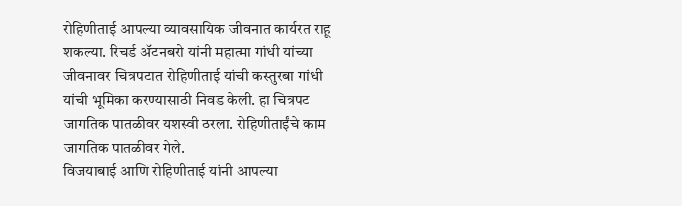रोहिणीताई आपल्या व्यावसायिक जीवनात कार्यरत राहू शकल्या. रिचर्ड ॲटनबरो यांनी महात्मा गांधी यांच्या जीवनावर चित्रपटात रोहिणीताई यांची कस्तुरबा गांधी यांची भूमिका करण्यासाठी निवड केली. हा चित्रपट जागतिक पातळीवर यशस्वी ठरला. रोहिणीताईंचे काम जागतिक पातळीवर गेले.
विजयाबाई आणि रोहिणीताई यांनी आपल्या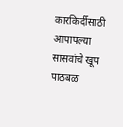कारकिर्दीसाठी आपापल्या सासवांचे खूप पाठबळ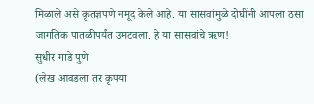मिळाले असे कृतज्ञपणे नमूद केले आहे. या सासवांमुळे दोघींनी आपला ठसा जागतिक पातळीपर्यंत उमटवला. हे या सासवांचे ऋण!
सुधीर गाडे पुणे
(लेख आवडला तर कृपया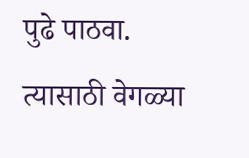पुढे पाठवा. त्यासाठी वेगळ्या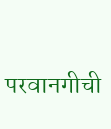परवानगीची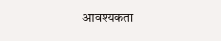आवश्यकता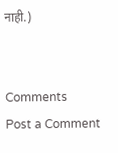नाही.)


Comments
Post a Comment